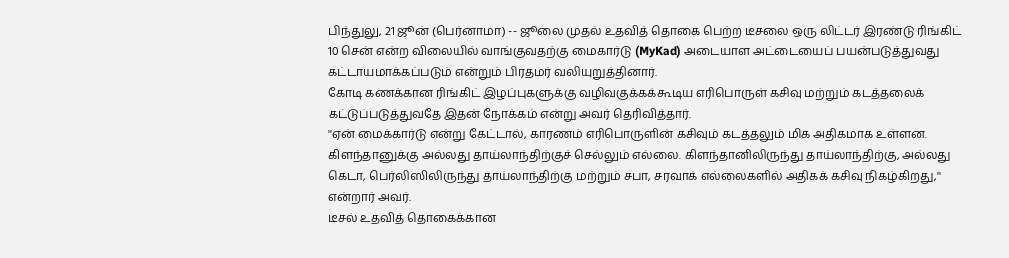பிந்துலு, 21 ஜூன் (பெர்னாமா) -- ஜூலை முதல் உதவித் தொகை பெற்ற டீசலை ஒரு லிட்டர் இரண்டு ரிங்கிட் 10 சென் என்ற விலையில் வாங்குவதற்கு மைகார்டு (MyKad) அடையாள அட்டையைப் பயன்படுத்துவது கட்டாயமாக்கப்படும் என்றும் பிரதமர் வலியுறுத்தினார்.
கோடி கணக்கான ரிங்கிட் இழப்புகளுக்கு வழிவகுக்கக்கூடிய எரிபொருள் கசிவு மற்றும் கடத்தலைக் கட்டுப்படுத்துவதே இதன் நோக்கம் என்று அவர் தெரிவித்தார்.
''ஏன் மைக்கார்டு என்று கேட்டால், காரணம் எரிபொருளின் கசிவும் கடத்தலும் மிக அதிகமாக உள்ளன. கிளந்தானுக்கு அல்லது தாய்லாந்திற்குச் செல்லும் எல்லை. கிளந்தானிலிருந்து தாய்லாந்திற்கு, அல்லது கெடா, பெர்லிஸிலிருந்து தாய்லாந்திற்கு மற்றும் சபா, சரவாக் எல்லைகளில் அதிகக் கசிவு நிகழ்கிறது,'' என்றார் அவர்.
டீசல் உதவித் தொகைக்கான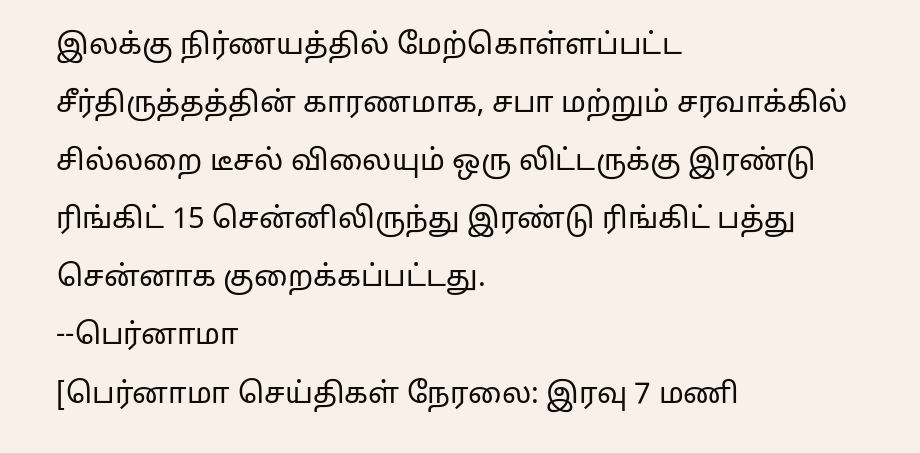இலக்கு நிர்ணயத்தில் மேற்கொள்ளப்பட்ட சீர்திருத்தத்தின் காரணமாக, சபா மற்றும் சரவாக்கில் சில்லறை டீசல் விலையும் ஒரு லிட்டருக்கு இரண்டு ரிங்கிட் 15 சென்னிலிருந்து இரண்டு ரிங்கிட் பத்து சென்னாக குறைக்கப்பட்டது.
--பெர்னாமா
[பெர்னாமா செய்திகள் நேரலை: இரவு 7 மணி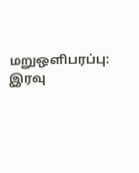மறுஒளிபரப்பு: இரவு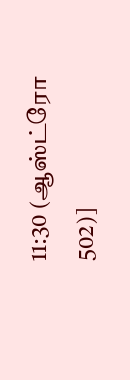11:30 (ஆஸ்ட்ரோ 502)]